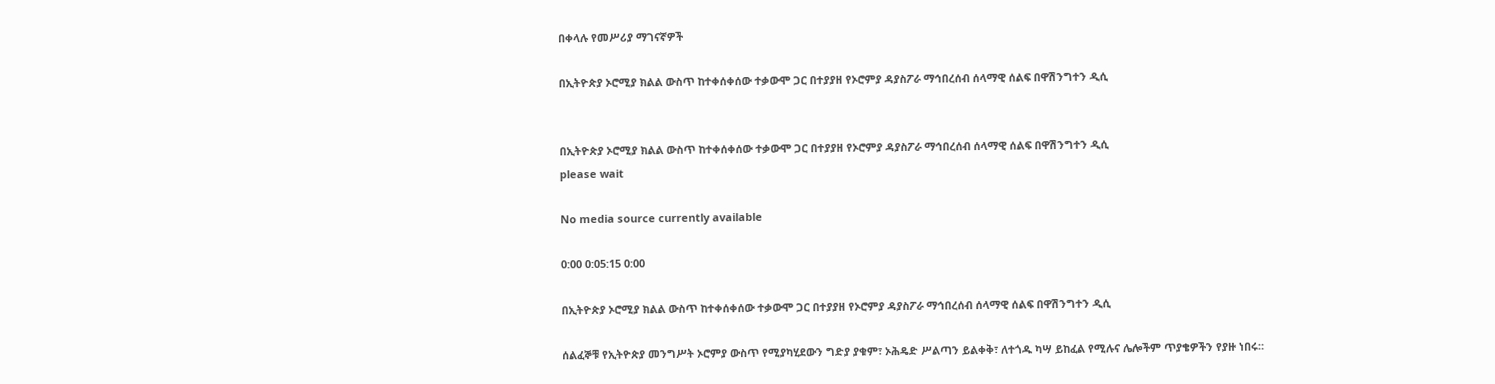በቀላሉ የመሥሪያ ማገናኛዎች

በኢትዮጵያ ኦሮሚያ ክልል ውስጥ ከተቀሰቀሰው ተቃውሞ ጋር በተያያዘ የኦሮምያ ዳያስፖራ ማኅበረሰብ ሰላማዊ ሰልፍ በዋሽንግተን ዲሲ


በኢትዮጵያ ኦሮሚያ ክልል ውስጥ ከተቀሰቀሰው ተቃውሞ ጋር በተያያዘ የኦሮምያ ዳያስፖራ ማኅበረሰብ ሰላማዊ ሰልፍ በዋሽንግተን ዲሲ
please wait

No media source currently available

0:00 0:05:15 0:00

በኢትዮጵያ ኦሮሚያ ክልል ውስጥ ከተቀሰቀሰው ተቃውሞ ጋር በተያያዘ የኦሮምያ ዳያስፖራ ማኅበረሰብ ሰላማዊ ሰልፍ በዋሽንግተን ዲሲ

ሰልፈኞቹ የኢትዮጵያ መንግሥት ኦሮምያ ውስጥ የሚያካሂደውን ግድያ ያቁም፣ ኦሕዴድ ሥልጣን ይልቀቅ፣ ለተጎዱ ካሣ ይከፈል የሚሉና ሌሎችም ጥያቄዎችን የያዙ ነበሩ።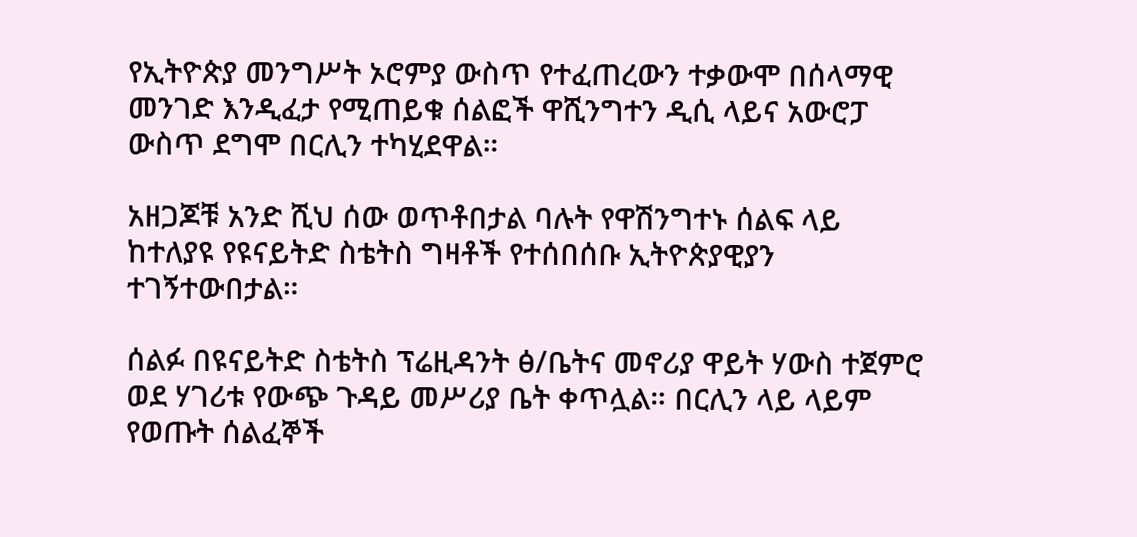የኢትዮጵያ መንግሥት ኦሮምያ ውስጥ የተፈጠረውን ተቃውሞ በሰላማዊ መንገድ እንዲፈታ የሚጠይቁ ሰልፎች ዋሺንግተን ዲሲ ላይና አውሮፓ ውስጥ ደግሞ በርሊን ተካሂደዋል።

አዘጋጆቹ አንድ ሺህ ሰው ወጥቶበታል ባሉት የዋሽንግተኑ ሰልፍ ላይ ከተለያዩ የዩናይትድ ስቴትስ ግዛቶች የተሰበሰቡ ኢትዮጵያዊያን ተገኝተውበታል።

ሰልፉ በዩናይትድ ስቴትስ ፕሬዚዳንት ፅ/ቤትና መኖሪያ ዋይት ሃውስ ተጀምሮ ወደ ሃገሪቱ የውጭ ጉዳይ መሥሪያ ቤት ቀጥሏል። በርሊን ላይ ላይም የወጡት ሰልፈኞች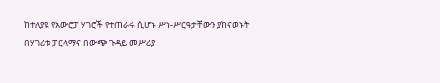ከተለያዩ የአውሮፓ ሃገሮች የተጠራሩ ሲሆኑ ሥነ-ሥርዓታቸውን ያከናወኑት በሃገሪቱ ፓርላማና በውጭ ጉዳይ መሥሪያ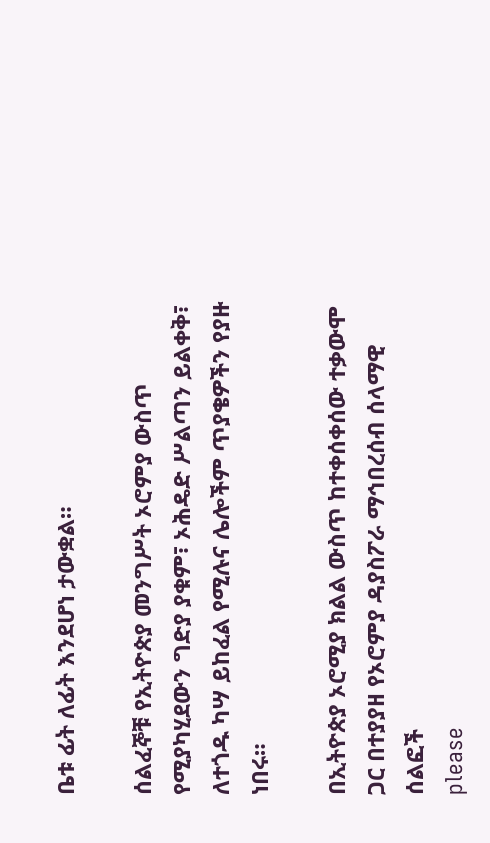ቤቱ ፊት ለፊት እንደሆነ ታውቋል።

ሰልፈኞቹ የኢትዮጵያ መንግሥት ኦሮምያ ውስጥ የሚያካሂደውን ግድያ ያቁም፣ ኦሕዴድ ሥልጣን ይልቀቅ፣ ለተጎዱ ካሣ ይከፈል የሚሉና ሌሎችም ጥያቄዎችን የያዙ ነበሩ።

በኢትዮጵያ ኦሮሚያ ክልል ውስጥ ከተቀሰቀሰው ተቃውሞ ጋር በተያያዘ የኦሮምያ ዳያስፖራ ማኅበረሰብ ሰላማዊ ሰልፎች
please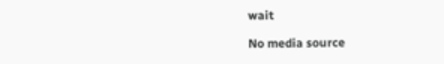wait

No media source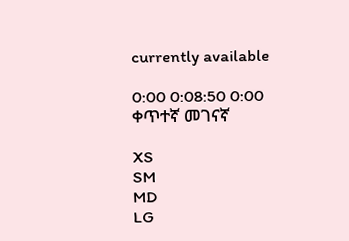currently available

0:00 0:08:50 0:00
ቀጥተኛ መገናኛ

XS
SM
MD
LG